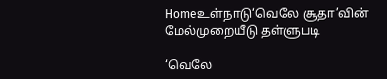Homeஉள்நாடு‘வெலே சூதா’வின் மேல்முறையீடு தள்ளுபடி

‘வெலே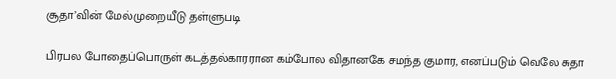சூதா’வின் மேல்முறையீடு தள்ளுபடி

பிரபல போதைப்பொருள் கடத்தல்காரரான கம்போல விதானகே சமந்த குமார, எனப்படும் வெலே சுதா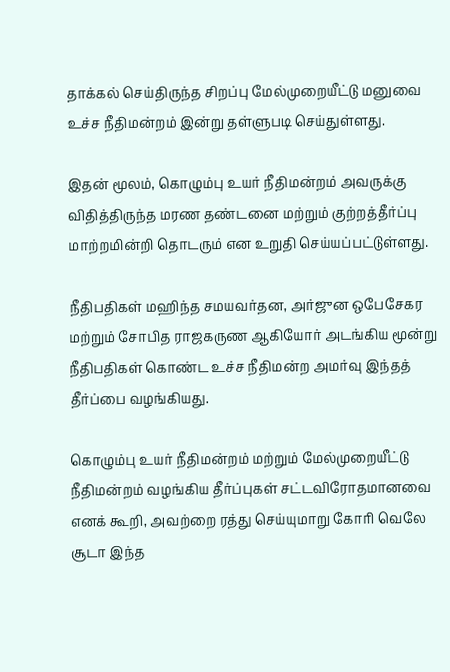தாக்கல் செய்திருந்த சிறப்பு மேல்முறையீட்டு மனுவை உச்ச நீதிமன்றம் இன்று தள்ளுபடி செய்துள்ளது.

இதன் மூலம், கொழும்பு உயர் நீதிமன்றம் அவருக்கு விதித்திருந்த மரண தண்டனை மற்றும் குற்றத்தீர்ப்பு மாற்றமின்றி தொடரும் என உறுதி செய்யப்பட்டுள்ளது.

நீதிபதிகள் மஹிந்த சமயவர்தன, அர்ஜுன ஒபேசேகர மற்றும் சோபித ராஜகருண ஆகியோர் அடங்கிய மூன்று நீதிபதிகள் கொண்ட உச்ச நீதிமன்ற அமர்வு இந்தத் தீர்ப்பை வழங்கியது.

கொழும்பு உயர் நீதிமன்றம் மற்றும் மேல்முறையீட்டு நீதிமன்றம் வழங்கிய தீர்ப்புகள் சட்டவிரோதமானவை எனக் கூறி, அவற்றை ரத்து செய்யுமாறு கோரி வெலே சூடா இந்த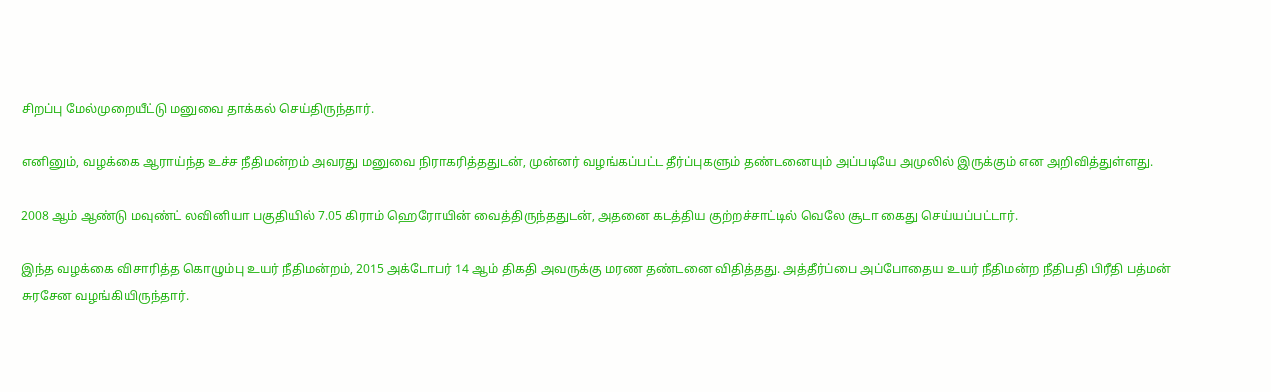சிறப்பு மேல்முறையீட்டு மனுவை தாக்கல் செய்திருந்தார்.

எனினும், வழக்கை ஆராய்ந்த உச்ச நீதிமன்றம் அவரது மனுவை நிராகரித்ததுடன், முன்னர் வழங்கப்பட்ட தீர்ப்புகளும் தண்டனையும் அப்படியே அமுலில் இருக்கும் என அறிவித்துள்ளது.

2008 ஆம் ஆண்டு மவுண்ட் லவினியா பகுதியில் 7.05 கிராம் ஹெரோயின் வைத்திருந்ததுடன், அதனை கடத்திய குற்றச்சாட்டில் வெலே சூடா கைது செய்யப்பட்டார்.

இந்த வழக்கை விசாரித்த கொழும்பு உயர் நீதிமன்றம், 2015 அக்டோபர் 14 ஆம் திகதி அவருக்கு மரண தண்டனை விதித்தது. அத்தீர்ப்பை அப்போதைய உயர் நீதிமன்ற நீதிபதி பிரீதி பத்மன் சுரசேன வழங்கியிருந்தார்.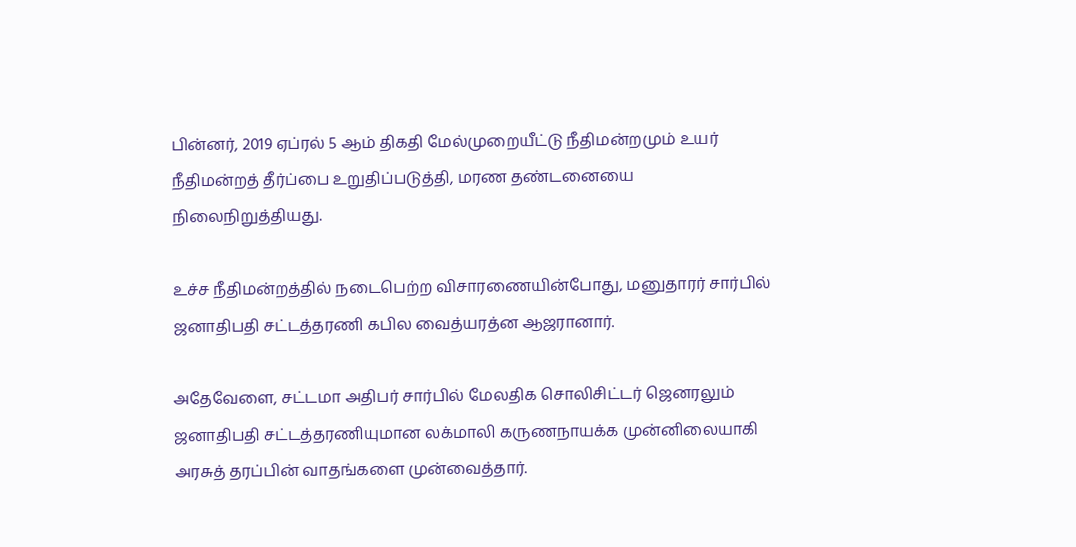பின்னர், 2019 ஏப்ரல் 5 ஆம் திகதி மேல்முறையீட்டு நீதிமன்றமும் உயர் நீதிமன்றத் தீர்ப்பை உறுதிப்படுத்தி, மரண தண்டனையை நிலைநிறுத்தியது.

உச்ச நீதிமன்றத்தில் நடைபெற்ற விசாரணையின்போது, மனுதாரர் சார்பில் ஜனாதிபதி சட்டத்தரணி கபில வைத்யரத்ன ஆஜரானார்.

அதேவேளை, சட்டமா அதிபர் சார்பில் மேலதிக சொலிசிட்டர் ஜெனரலும் ஜனாதிபதி சட்டத்தரணியுமான லக்மாலி கருணநாயக்க முன்னிலையாகி அரசுத் தரப்பின் வாதங்களை முன்வைத்தார்.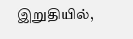இறுதியில்,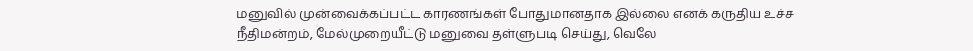மனுவில் முன்வைக்கப்பட்ட காரணங்கள் போதுமானதாக இல்லை எனக் கருதிய உச்ச நீதிமன்றம், மேல்முறையீட்டு மனுவை தள்ளுபடி செய்து, வெலே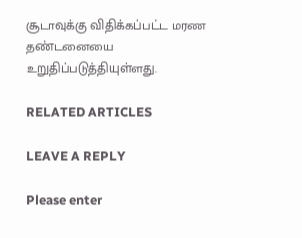சூடாவுக்கு விதிக்கப்பட்ட மரண தண்டனையை உறுதிப்படுத்தியுள்ளது.

RELATED ARTICLES

LEAVE A REPLY

Please enter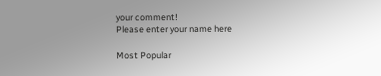your comment!
Please enter your name here

Most Popular